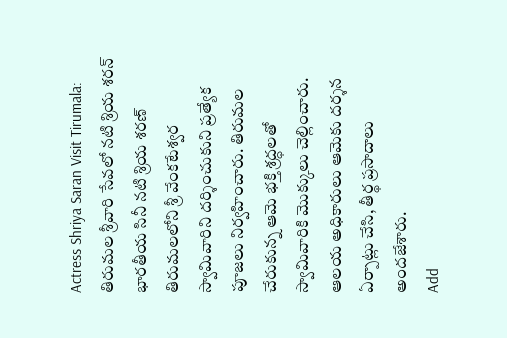Actress Shriya Saran Visit Tirumala: తిరుమల శ్రీవారి సేవలో నటి శ్రియ శరన్
భారతీయ సినీ నటి శ్రియ శరణ్ తిరుమలలోని శ్రీ వేంకటేశ్వర స్వామివారిని దర్శించుకుని ప్రత్యేక పూజలు నిర్వహించారు. తిరుమల చేరుకున్న ఆమె భక్తి శ్రద్ధలతో స్వామివారికి మొక్కులు చెల్లించారు. ఆలయ అధికారులు ఆమెకు దర్శన ఏర్పాట్లు చేసి, తీర్థ ప్రసాదాలు అందజేశారు.
Add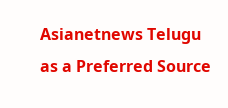Asianetnews Telugu as a Preferred Source